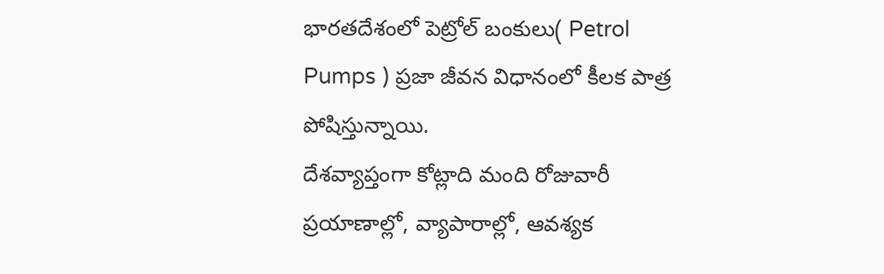భారతదేశంలో పెట్రోల్ బంకులు( Petrol Pumps ) ప్రజా జీవన విధానంలో కీలక పాత్ర పోషిస్తున్నాయి.
దేశవ్యాప్తంగా కోట్లాది మంది రోజువారీ ప్రయాణాల్లో, వ్యాపారాల్లో, ఆవశ్యక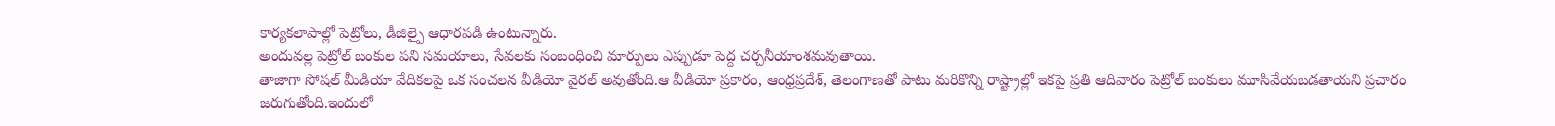కార్యకలాపాల్లో పెట్రోలు, డీజిల్పై ఆధారపడి ఉంటున్నారు.
అందువల్ల పెట్రోల్ బంకుల పని సమయాలు, సేవలకు సంబంధించి మార్పులు ఎప్పుడూ పెద్ద చర్చనీయాంశమవుతాయి.
తాజాగా సోషల్ మీడియా వేదికలపై ఒక సంచలన వీడియో వైరల్ అవుతోంది.ఆ వీడియో ప్రకారం, ఆంధ్రప్రదేశ్, తెలంగాణతో పాటు మరికొన్ని రాష్ట్రాల్లో ఇకపై ప్రతి ఆదివారం పెట్రోల్ బంకులు మూసివేయబడతాయని ప్రచారం జరుగుతోంది.ఇందులో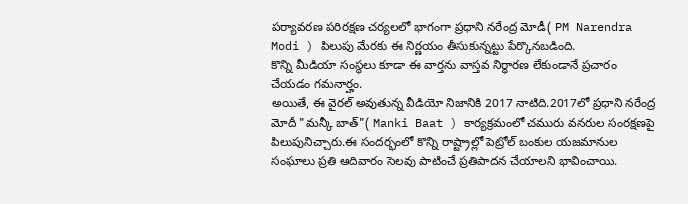పర్యావరణ పరిరక్షణ చర్యలలో భాగంగా ప్రధాని నరేంద్ర మోడీ( PM Narendra Modi ) పిలుపు మేరకు ఈ నిర్ణయం తీసుకున్నట్టు పేర్కొనబడింది.
కొన్ని మీడియా సంస్థలు కూడా ఈ వార్తను వాస్తవ నిర్ధారణ లేకుండానే ప్రచారం చేయడం గమనార్హం.
అయితే, ఈ వైరల్ అవుతున్న వీడియో నిజానికి 2017 నాటిది.2017లో ప్రధాని నరేంద్ర మోదీ "మన్కీ బాత్"( Manki Baat ) కార్యక్రమంలో చమురు వనరుల సంరక్షణపై పిలుపునిచ్చారు.ఈ సందర్భంలో కొన్ని రాష్ట్రాల్లో పెట్రోల్ బంకుల యజమానుల సంఘాలు ప్రతి ఆదివారం సెలవు పాటించే ప్రతిపాదన చేయాలని భావించాయి.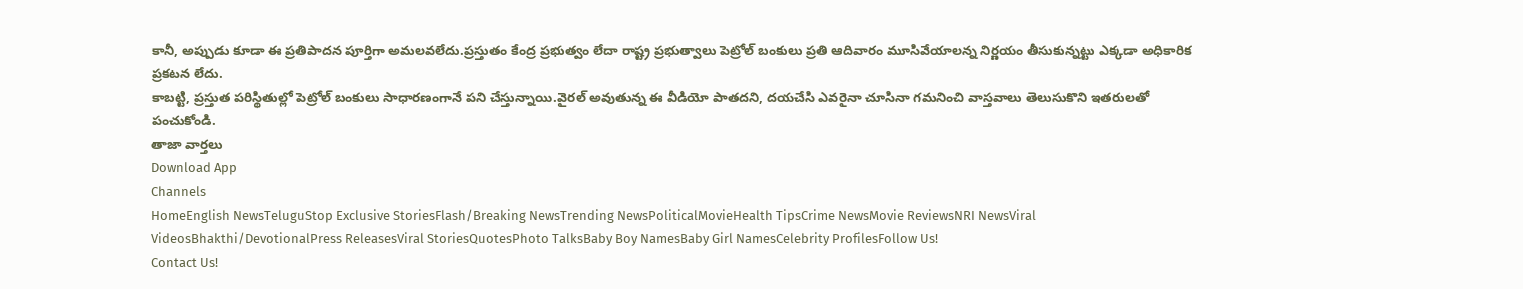కానీ, అప్పుడు కూడా ఈ ప్రతిపాదన పూర్తిగా అమలవలేదు.ప్రస్తుతం కేంద్ర ప్రభుత్వం లేదా రాష్ట్ర ప్రభుత్వాలు పెట్రోల్ బంకులు ప్రతి ఆదివారం మూసివేయాలన్న నిర్ణయం తీసుకున్నట్టు ఎక్కడా అధికారిక ప్రకటన లేదు.
కాబట్టి, ప్రస్తుత పరిస్థితుల్లో పెట్రోల్ బంకులు సాధారణంగానే పని చేస్తున్నాయి.వైరల్ అవుతున్న ఈ వీడియో పాతదని, దయచేసి ఎవరైనా చూసినా గమనించి వాస్తవాలు తెలుసుకొని ఇతరులతో పంచుకోండి.
తాజా వార్తలు
Download App
Channels
HomeEnglish NewsTeluguStop Exclusive StoriesFlash/Breaking NewsTrending NewsPoliticalMovieHealth TipsCrime NewsMovie ReviewsNRI NewsViral VideosBhakthi/DevotionalPress ReleasesViral StoriesQuotesPhoto TalksBaby Boy NamesBaby Girl NamesCelebrity ProfilesFollow Us!
Contact Us!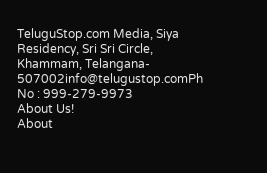TeluguStop.com Media, Siya Residency, Sri Sri Circle, Khammam, Telangana- 507002info@telugustop.comPh No : 999-279-9973
About Us!
About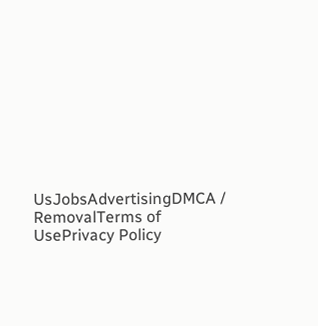UsJobsAdvertisingDMCA / RemovalTerms of UsePrivacy Policy